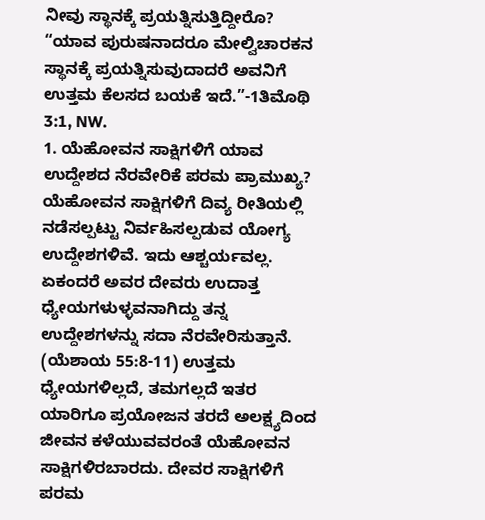ನೀವು ಸ್ಥಾನಕ್ಕೆ ಪ್ರಯತ್ನಿಸುತ್ತಿದ್ದೀರೊ?
“ಯಾವ ಪುರುಷನಾದರೂ ಮೇಲ್ವಿಚಾರಕನ ಸ್ಥಾನಕ್ಕೆ ಪ್ರಯತ್ನಿಸುವುದಾದರೆ ಅವನಿಗೆ ಉತ್ತಮ ಕೆಲಸದ ಬಯಕೆ ಇದೆ.”-1ತಿಮೊಥಿ 3:1, NW.
1. ಯೆಹೋವನ ಸಾಕ್ಷಿಗಳಿಗೆ ಯಾವ ಉದ್ದೇಶದ ನೆರವೇರಿಕೆ ಪರಮ ಪ್ರಾಮುಖ್ಯ?
ಯೆಹೋವನ ಸಾಕ್ಷಿಗಳಿಗೆ ದಿವ್ಯ ರೀತಿಯಲ್ಲಿ ನಡೆಸಲ್ಪಟ್ಟು ನಿರ್ವಹಿಸಲ್ಪಡುವ ಯೋಗ್ಯ ಉದ್ದೇಶಗಳಿವೆ. ಇದು ಆಶ್ಚರ್ಯವಲ್ಲ. ಏಕಂದರೆ ಅವರ ದೇವರು ಉದಾತ್ತ ಧ್ಯೇಯಗಳುಳ್ಳವನಾಗಿದ್ದು ತನ್ನ ಉದ್ದೇಶಗಳನ್ನು ಸದಾ ನೆರವೇರಿಸುತ್ತಾನೆ. (ಯೆಶಾಯ 55:8-11) ಉತ್ತಮ ಧ್ಯೇಯಗಳಿಲ್ಲದೆ, ತಮಗಲ್ಲದೆ ಇತರ ಯಾರಿಗೂ ಪ್ರಯೋಜನ ತರದೆ ಅಲಕ್ಷ್ಯದಿಂದ ಜೀವನ ಕಳೆಯುವವರಂತೆ ಯೆಹೋವನ ಸಾಕ್ಷಿಗಳಿರಬಾರದು. ದೇವರ ಸಾಕ್ಷಿಗಳಿಗೆ ಪರಮ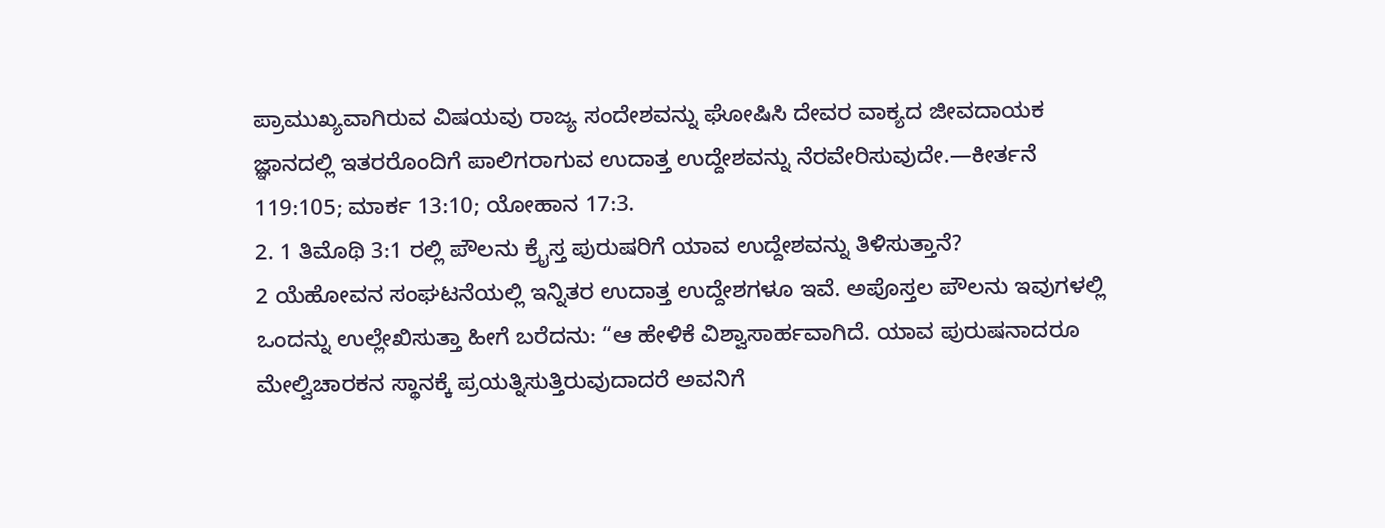ಪ್ರಾಮುಖ್ಯವಾಗಿರುವ ವಿಷಯವು ರಾಜ್ಯ ಸಂದೇಶವನ್ನು ಘೋಷಿಸಿ ದೇವರ ವಾಕ್ಯದ ಜೀವದಾಯಕ ಜ್ಞಾನದಲ್ಲಿ ಇತರರೊಂದಿಗೆ ಪಾಲಿಗರಾಗುವ ಉದಾತ್ತ ಉದ್ದೇಶವನ್ನು ನೆರವೇರಿಸುವುದೇ.—ಕೀರ್ತನೆ 119:105; ಮಾರ್ಕ 13:10; ಯೋಹಾನ 17:3.
2. 1 ತಿಮೊಥಿ 3:1 ರಲ್ಲಿ ಪೌಲನು ಕ್ರೈಸ್ತ ಪುರುಷರಿಗೆ ಯಾವ ಉದ್ದೇಶವನ್ನು ತಿಳಿಸುತ್ತಾನೆ?
2 ಯೆಹೋವನ ಸಂಘಟನೆಯಲ್ಲಿ ಇನ್ನಿತರ ಉದಾತ್ತ ಉದ್ದೇಶಗಳೂ ಇವೆ. ಅಪೊಸ್ತಲ ಪೌಲನು ಇವುಗಳಲ್ಲಿ ಒಂದನ್ನು ಉಲ್ಲೇಖಿಸುತ್ತಾ ಹೀಗೆ ಬರೆದನು: “ಆ ಹೇಳಿಕೆ ವಿಶ್ವಾಸಾರ್ಹವಾಗಿದೆ. ಯಾವ ಪುರುಷನಾದರೂ ಮೇಲ್ವಿಚಾರಕನ ಸ್ಥಾನಕ್ಕೆ ಪ್ರಯತ್ನಿಸುತ್ತಿರುವುದಾದರೆ ಅವನಿಗೆ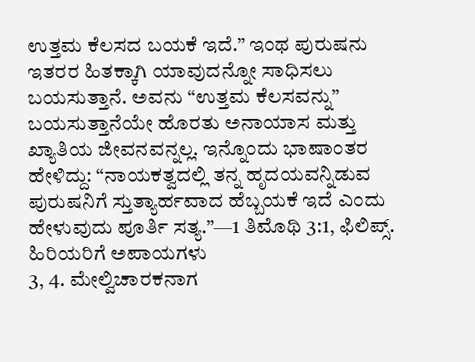ಉತ್ತಮ ಕೆಲಸದ ಬಯಕೆ ಇದೆ.” ಇಂಥ ಪುರುಷನು ಇತರರ ಹಿತಕ್ಕಾಗಿ ಯಾವುದನ್ನೋ ಸಾಧಿಸಲು ಬಯಸುತ್ತಾನೆ. ಅವನು “ಉತ್ತಮ ಕೆಲಸವನ್ನು” ಬಯಸುತ್ತಾನೆಯೇ ಹೊರತು ಅನಾಯಾಸ ಮತ್ತು ಖ್ಯಾತಿಯ ಜೀವನವನ್ನಲ್ಲ. ಇನ್ನೊಂದು ಭಾಷಾಂತರ ಹೇಳಿದ್ದು: “ನಾಯಕತ್ವದಲ್ಲಿ ತನ್ನ ಹೃದಯವನ್ನಿಡುವ ಪುರುಷನಿಗೆ ಸ್ತುತ್ಯಾರ್ಹವಾದ ಹೆಬ್ಬಯಕೆ ಇದೆ ಎಂದು ಹೇಳುವುದು ಪೂರ್ತಿ ಸತ್ಯ.”—1 ತಿಮೊಥಿ 3:1, ಫಿಲಿಪ್ಸ್.
ಹಿರಿಯರಿಗೆ ಅಪಾಯಗಳು
3, 4. ಮೇಲ್ವಿಚಾರಕನಾಗ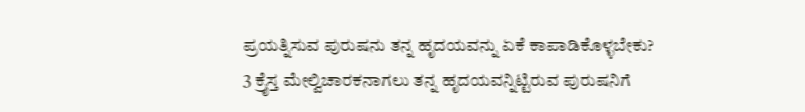ಪ್ರಯತ್ನಿಸುವ ಪುರುಷನು ತನ್ನ ಹೃದಯವನ್ನು ಏಕೆ ಕಾಪಾಡಿಕೊಳ್ಳಬೇಕು?
3 ಕ್ರೈಸ್ತ ಮೇಲ್ವಿಚಾರಕನಾಗಲು ತನ್ನ ಹೃದಯವನ್ನಿಟ್ಟಿರುವ ಪುರುಷನಿಗೆ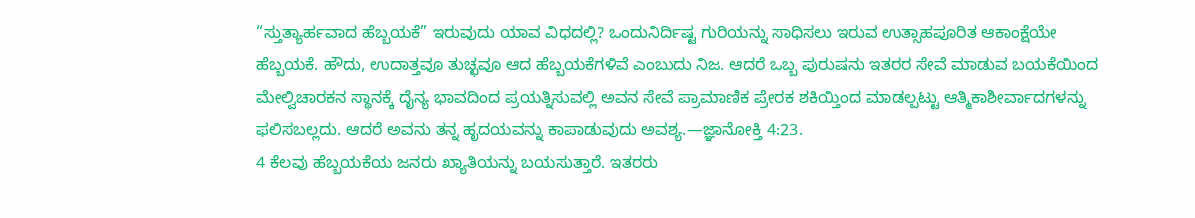“ಸ್ತುತ್ಯಾರ್ಹವಾದ ಹೆಬ್ಬಯಕೆ” ಇರುವುದು ಯಾವ ವಿಧದಲ್ಲಿ? ಒಂದುನಿರ್ದಿಷ್ಟ ಗುರಿಯನ್ನು ಸಾಧಿಸಲು ಇರುವ ಉತ್ಸಾಹಪೂರಿತ ಆಕಾಂಕ್ಷೆಯೇ ಹೆಬ್ಬಯಕೆ. ಹೌದು, ಉದಾತ್ತವೂ ತುಚ್ಛವೂ ಆದ ಹೆಬ್ಬಯಕೆಗಳಿವೆ ಎಂಬುದು ನಿಜ. ಆದರೆ ಒಬ್ಬ ಪುರುಷನು ಇತರರ ಸೇವೆ ಮಾಡುವ ಬಯಕೆಯಿಂದ ಮೇಲ್ವಿಚಾರಕನ ಸ್ಥಾನಕ್ಕೆ ದೈನ್ಯ ಭಾವದಿಂದ ಪ್ರಯತ್ನಿಸುವಲ್ಲಿ ಅವನ ಸೇವೆ ಪ್ರಾಮಾಣಿಕ ಪ್ರೇರಕ ಶಕಿಯ್ತಿಂದ ಮಾಡಲ್ಪಟ್ಟು ಆತ್ಮಿಕಾಶೀರ್ವಾದಗಳನ್ನು ಫಲಿಸಬಲ್ಲದು. ಆದರೆ ಅವನು ತನ್ನ ಹೃದಯವನ್ನು ಕಾಪಾಡುವುದು ಅವಶ್ಯ.—ಜ್ಞಾನೋಕ್ತಿ 4:23.
4 ಕೆಲವು ಹೆಬ್ಬಯಕೆಯ ಜನರು ಖ್ಯಾತಿಯನ್ನು ಬಯಸುತ್ತಾರೆ. ಇತರರು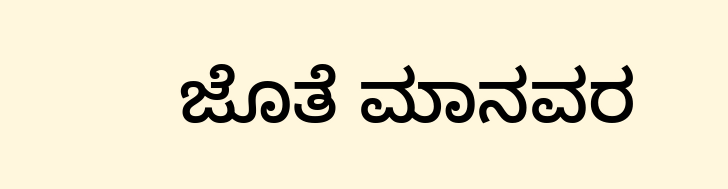ಜೊತೆ ಮಾನವರ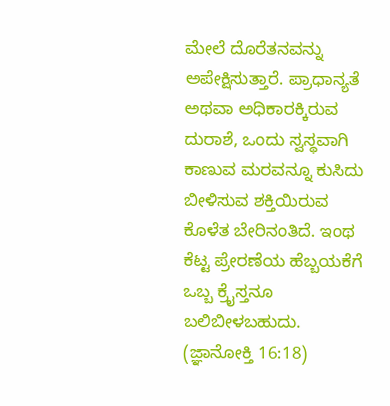ಮೇಲೆ ದೊರೆತನವನ್ನು ಅಪೇಕ್ಷಿಸುತ್ತಾರೆ. ಪ್ರಾಧಾನ್ಯತೆ ಅಥವಾ ಅಧಿಕಾರಕ್ಕಿರುವ ದುರಾಶೆ, ಒಂದು ಸ್ವಸ್ಥವಾಗಿ ಕಾಣುವ ಮರವನ್ನೂ ಕುಸಿದು ಬೀಳಿಸುವ ಶಕ್ತಿಯಿರುವ ಕೊಳೆತ ಬೇರಿನಂತಿದೆ. ಇಂಥ ಕೆಟ್ಟ ಪ್ರೇರಣೆಯ ಹೆಬ್ಬಯಕೆಗೆ ಒಬ್ಬ ಕ್ರೈಸ್ತನೂ ಬಲಿಬೀಳಬಹುದು. (ಜ್ಞಾನೋಕ್ತಿ 16:18)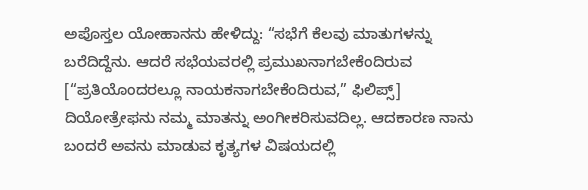ಅಪೊಸ್ತಲ ಯೋಹಾನನು ಹೇಳಿದ್ದು: “ಸಭೆಗೆ ಕೆಲವು ಮಾತುಗಳನ್ನು ಬರೆದಿದ್ದೆನು. ಆದರೆ ಸಭೆಯವರಲ್ಲಿ ಪ್ರಮುಖನಾಗಬೇಕೆಂದಿರುವ [“ಪ್ರತಿಯೊಂದರಲ್ಲೂ ನಾಯಕನಾಗಬೇಕೆಂದಿರುವ,” ಫಿಲಿಪ್ಸ್] ದಿಯೋತ್ರೇಫನು ನಮ್ಮ ಮಾತನ್ನು ಅಂಗೀಕರಿಸುವದಿಲ್ಲ. ಆದಕಾರಣ ನಾನು ಬಂದರೆ ಅವನು ಮಾಡುವ ಕೃತ್ಯಗಳ ವಿಷಯದಲ್ಲಿ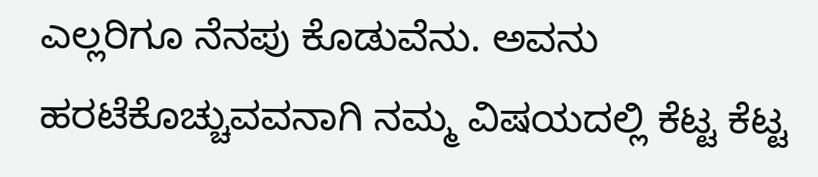ಎಲ್ಲರಿಗೂ ನೆನಪು ಕೊಡುವೆನು. ಅವನು ಹರಟೆಕೊಚ್ಚುವವನಾಗಿ ನಮ್ಮ ವಿಷಯದಲ್ಲಿ ಕೆಟ್ಟ ಕೆಟ್ಟ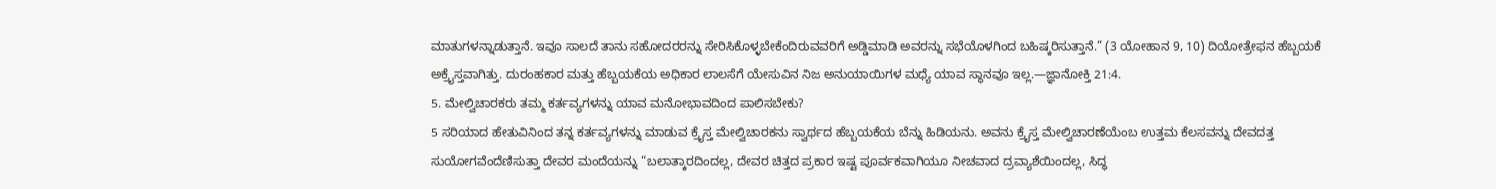ಮಾತುಗಳನ್ನಾಡುತ್ತಾನೆ. ಇವೂ ಸಾಲದೆ ತಾನು ಸಹೋದರರನ್ನು ಸೇರಿಸಿಕೊಳ್ಳಬೇಕೆಂದಿರುವವರಿಗೆ ಅಡ್ಡಿಮಾಡಿ ಅವರನ್ನು ಸಭೆಯೊಳಗಿಂದ ಬಹಿಷ್ಕರಿಸುತ್ತಾನೆ.” (3 ಯೋಹಾನ 9, 10) ದಿಯೋತ್ರೇಫನ ಹೆಬ್ಬಯಕೆ ಅಕ್ರೈಸ್ತವಾಗಿತ್ತು. ದುರಂಹಕಾರ ಮತ್ತು ಹೆಬ್ಬಯಕೆಯ ಅಧಿಕಾರ ಲಾಲಸೆಗೆ ಯೇಸುವಿನ ನಿಜ ಅನುಯಾಯಿಗಳ ಮಧ್ಯೆ ಯಾವ ಸ್ಥಾನವೂ ಇಲ್ಲ.—ಜ್ಞಾನೋಕ್ತಿ 21:4.
5. ಮೇಲ್ವಿಚಾರಕರು ತಮ್ಮ ಕರ್ತವ್ಯಗಳನ್ನು ಯಾವ ಮನೋಭಾವದಿಂದ ಪಾಲಿಸಬೇಕು?
5 ಸರಿಯಾದ ಹೇತುವಿನಿಂದ ತನ್ನ ಕರ್ತವ್ಯಗಳನ್ನು ಮಾಡುವ ಕ್ರೈಸ್ತ ಮೇಲ್ವಿಚಾರಕನು ಸ್ವಾರ್ಥದ ಹೆಬ್ಬಯಕೆಯ ಬೆನ್ನು ಹಿಡಿಯನು. ಅವನು ಕ್ರೈಸ್ತ ಮೇಲ್ವಿಚಾರಣೆಯೆಂಬ ಉತ್ತಮ ಕೆಲಸವನ್ನು ದೇವದತ್ತ ಸುಯೋಗವೆಂದೆಣಿಸುತ್ತಾ ದೇವರ ಮಂದೆಯನ್ನು “ಬಲಾತ್ಕಾರದಿಂದಲ್ಲ, ದೇವರ ಚಿತ್ತದ ಪ್ರಕಾರ ಇಷ್ಟ ಪೂರ್ವಕವಾಗಿಯೂ ನೀಚವಾದ ದ್ರವ್ಯಾಶೆಯಿಂದಲ್ಲ, ಸಿದ್ಧ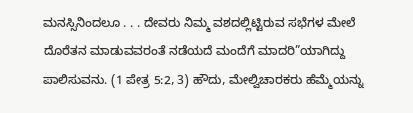ಮನಸ್ಸಿನಿಂದಲೂ . . . ದೇವರು ನಿಮ್ಮ ವಶದಲ್ಲಿಟ್ಟಿರುವ ಸಭೆಗಳ ಮೇಲೆ ದೊರೆತನ ಮಾಡುವವರಂತೆ ನಡೆಯದೆ ಮಂದೆಗೆ ಮಾದರಿ”ಯಾಗಿದ್ದು ಪಾಲಿಸುವನು. (1 ಪೇತ್ರ 5:2, 3) ಹೌದು, ಮೇಲ್ವಿಚಾರಕರು ಹೆಮ್ಮೆಯನ್ನು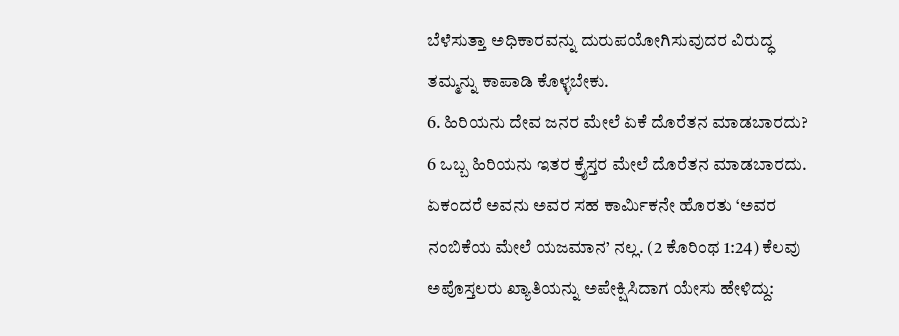ಬೆಳೆಸುತ್ತಾ ಅಧಿಕಾರವನ್ನು ದುರುಪಯೋಗಿಸುವುದರ ವಿರುದ್ಧ ತಮ್ಮನ್ನು ಕಾಪಾಡಿ ಕೊಳ್ಳಬೇಕು.
6. ಹಿರಿಯನು ದೇವ ಜನರ ಮೇಲೆ ಏಕೆ ದೊರೆತನ ಮಾಡಬಾರದು?
6 ಒಬ್ಬ ಹಿರಿಯನು ಇತರ ಕ್ರೈಸ್ತರ ಮೇಲೆ ದೊರೆತನ ಮಾಡಬಾರದು. ಏಕಂದರೆ ಅವನು ಅವರ ಸಹ ಕಾರ್ಮಿಕನೇ ಹೊರತು ‘ಅವರ ನಂಬಿಕೆಯ ಮೇಲೆ ಯಜಮಾನ’ ನಲ್ಲ. (2 ಕೊರಿಂಥ 1:24) ಕೆಲವು ಅಪೊಸ್ತಲರು ಖ್ಯಾತಿಯನ್ನು ಅಪೇಕ್ಷಿಸಿದಾಗ ಯೇಸು ಹೇಳಿದ್ದು: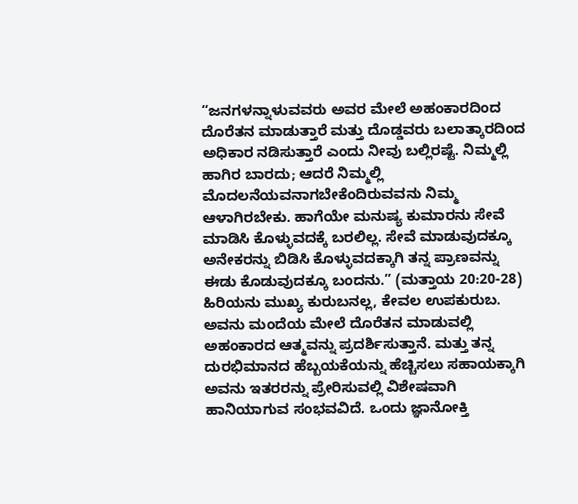“ಜನಗಳನ್ನಾಳುವವರು ಅವರ ಮೇಲೆ ಅಹಂಕಾರದಿಂದ ದೊರೆತನ ಮಾಡುತ್ತಾರೆ ಮತ್ತು ದೊಡ್ಡವರು ಬಲಾತ್ಕಾರದಿಂದ ಅಧಿಕಾರ ನಡಿಸುತ್ತಾರೆ ಎಂದು ನೀವು ಬಲ್ಲಿರಷ್ಟೆ. ನಿಮ್ಮಲ್ಲಿ ಹಾಗಿರ ಬಾರದು; ಆದರೆ ನಿಮ್ಮಲ್ಲಿ ಮೊದಲನೆಯವನಾಗಬೇಕೆಂದಿರುವವನು ನಿಮ್ಮ ಆಳಾಗಿರಬೇಕು. ಹಾಗೆಯೇ ಮನುಷ್ಯ ಕುಮಾರನು ಸೇವೆ ಮಾಡಿಸಿ ಕೊಳ್ಳುವದಕ್ಕೆ ಬರಲಿಲ್ಲ. ಸೇವೆ ಮಾಡುವುದಕ್ಕೂ ಅನೇಕರನ್ನು ಬಿಡಿಸಿ ಕೊಳ್ಳುವದಕ್ಕಾಗಿ ತನ್ನ ಪ್ರಾಣವನ್ನು ಈಡು ಕೊಡುವುದಕ್ಕೂ ಬಂದನು.” (ಮತ್ತಾಯ 20:20-28) ಹಿರಿಯನು ಮುಖ್ಯ ಕುರುಬನಲ್ಲ, ಕೇವಲ ಉಪಕುರುಬ. ಅವನು ಮಂದೆಯ ಮೇಲೆ ದೊರೆತನ ಮಾಡುವಲ್ಲಿ ಅಹಂಕಾರದ ಆತ್ಮವನ್ನು ಪ್ರದರ್ಶಿಸುತ್ತಾನೆ. ಮತ್ತು ತನ್ನ ದುರಭಿಮಾನದ ಹೆಬ್ಬಯಕೆಯನ್ನು ಹೆಚ್ಚಿಸಲು ಸಹಾಯಕ್ಕಾಗಿ ಅವನು ಇತರರನ್ನು ಪ್ರೇರಿಸುವಲ್ಲಿ ವಿಶೇಷವಾಗಿ ಹಾನಿಯಾಗುವ ಸಂಭವವಿದೆ. ಒಂದು ಜ್ಞಾನೋಕ್ತಿ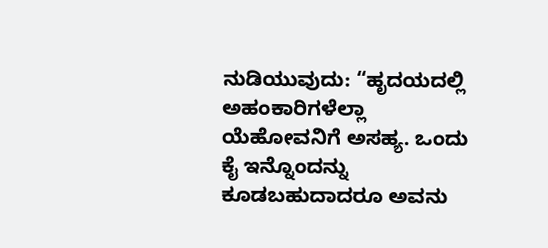ನುಡಿಯುವುದು: “ಹೃದಯದಲ್ಲಿ ಅಹಂಕಾರಿಗಳೆಲ್ಲಾ ಯೆಹೋವನಿಗೆ ಅಸಹ್ಯ. ಒಂದು ಕೈ ಇನ್ನೊಂದನ್ನು ಕೂಡಬಹುದಾದರೂ ಅವನು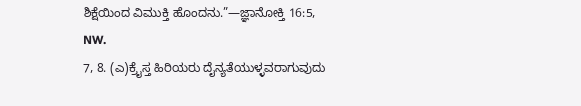ಶಿಕ್ಷೆಯಿಂದ ವಿಮುಕ್ತಿ ಹೊಂದನು.”—ಜ್ಞಾನೋಕ್ತಿ 16:5, NW.
7, 8. (ಎ)ಕ್ರೈಸ್ತ ಹಿರಿಯರು ದೈನ್ಯತೆಯುಳ್ಳವರಾಗುವುದು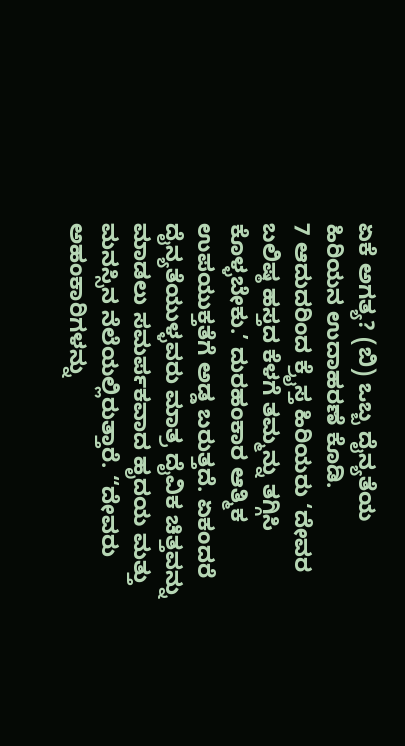ಏಕೆ ಅಗತ್ಯ? (ಬಿ) ಒಬ್ಬ ದೈನ್ಯತೆಯ ಹಿರಿಯನ ಉದಾಹರಣೆ ಕೊಡಿ.
7 ಆದುದರಿಂದ ಕ್ರೈಸ್ತ ಹಿರಿಯರು ‘ದೇವರ ಬಲಿಷ್ಠ ಹಸ್ತದ ಕೆಳಗೆ ತಮ್ಮನ್ನು ತಗ್ಗಿಸಿ ಕೊಳ್ಳಬೇಕು.’ ದುರಹಂಕಾರ ಆತ್ಮಿಕ ಉಪಯುಕ್ತತೆಗೆ ಅಡ್ಡ ಬರುತ್ತದೆ. ಏಕಂದರೆ ದೈನ್ಯತೆಯುಳ್ಳವರು ಮಾತ್ರ ದೈವಿಕ ಚಿತ್ತವನ್ನು ಮಾಡಲು ಸಮರ್ಪಕವಾದ ಹೃದಯ ಮತ್ತು ಮನಸ್ಸಿನ ನೆಲೆಯಲ್ಲಿರುತ್ತಾರೆ. “ದೇವರು ಅಹಂಕಾರಿಗಳನ್ನು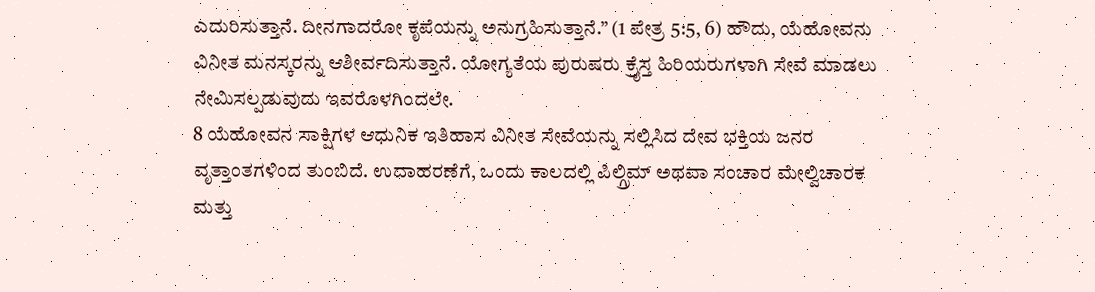ಎದುರಿಸುತ್ತಾನೆ. ದೀನಗಾದರೋ ಕೃಪೆಯನ್ನು ಅನುಗ್ರಹಿಸುತ್ತಾನೆ.” (1 ಪೇತ್ರ 5:5, 6) ಹೌದು, ಯೆಹೋವನು ವಿನೀತ ಮನಸ್ಕರನ್ನು ಆಶೀರ್ವದಿಸುತ್ತಾನೆ. ಯೋಗ್ಯತೆಯ ಪುರುಷರು ಕ್ರೈಸ್ತ ಹಿರಿಯರುಗಳಾಗಿ ಸೇವೆ ಮಾಡಲು ನೇಮಿಸಲ್ಪಡುವುದು ಇವರೊಳಗಿಂದಲೇ.
8 ಯೆಹೋವನ ಸಾಕ್ಷಿಗಳ ಆಧುನಿಕ ಇತಿಹಾಸ ವಿನೀತ ಸೇವೆಯನ್ನು ಸಲ್ಲಿಸಿದ ದೇವ ಭಕ್ತಿಯ ಜನರ ವೃತ್ತಾಂತಗಳಿಂದ ತುಂಬಿದೆ. ಉದಾಹರಣೆಗೆ, ಒಂದು ಕಾಲದಲ್ಲಿ ಪಿಲ್ಗ್ರಿಮ್ ಅಥವಾ ಸಂಚಾರ ಮೇಲ್ವಿಚಾರಕ ಮತ್ತು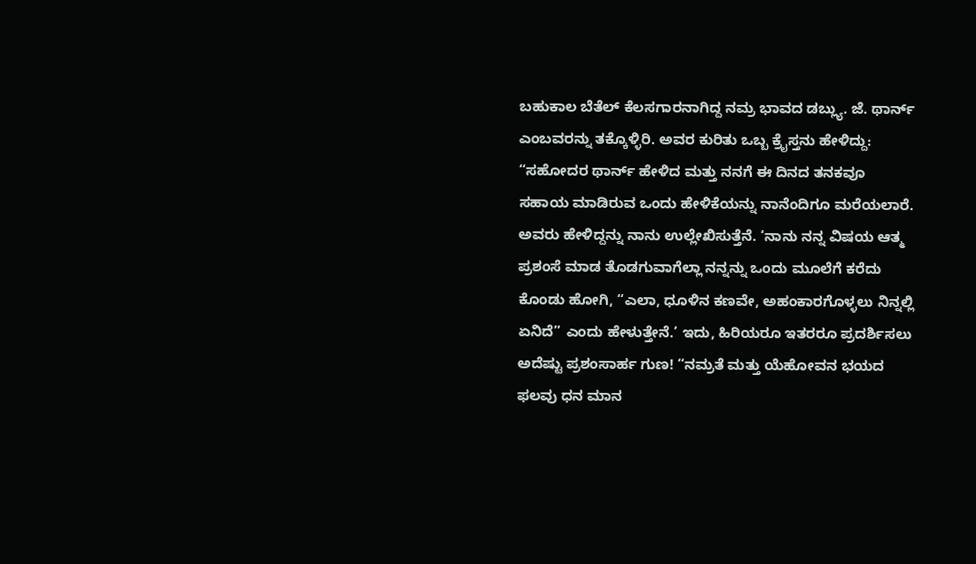ಬಹುಕಾಲ ಬೆತೆಲ್ ಕೆಲಸಗಾರನಾಗಿದ್ದ ನಮ್ರ ಭಾವದ ಡಬ್ಲ್ಯು. ಜೆ. ಥಾರ್ನ್ ಎಂಬವರನ್ನು ತಕ್ಕೊಳ್ಳಿರಿ. ಅವರ ಕುರಿತು ಒಬ್ಬ ಕ್ರೈಸ್ತನು ಹೇಳಿದ್ದು: “ಸಹೋದರ ಥಾರ್ನ್ ಹೇಳಿದ ಮತ್ತು ನನಗೆ ಈ ದಿನದ ತನಕವೂ ಸಹಾಯ ಮಾಡಿರುವ ಒಂದು ಹೇಳಿಕೆಯನ್ನು ನಾನೆಂದಿಗೂ ಮರೆಯಲಾರೆ. ಅವರು ಹೇಳಿದ್ದನ್ನು ನಾನು ಉಲ್ಲೇಖಿಸುತ್ತೆನೆ. ‘ನಾನು ನನ್ನ ವಿಷಯ ಆತ್ಮ ಪ್ರಶಂಸೆ ಮಾಡ ತೊಡಗುವಾಗೆಲ್ಲಾ ನನ್ನನ್ನು ಒಂದು ಮೂಲೆಗೆ ಕರೆದು ಕೊಂಡು ಹೋಗಿ, “ಎಲಾ, ಧೂಳಿನ ಕಣವೇ, ಅಹಂಕಾರಗೊಳ್ಳಲು ನಿನ್ನಲ್ಲಿ ಏನಿದೆ” ಎಂದು ಹೇಳುತ್ತೇನೆ.’ ಇದು, ಹಿರಿಯರೂ ಇತರರೂ ಪ್ರದರ್ಶಿಸಲು ಅದೆಷ್ಟು ಪ್ರಶಂಸಾರ್ಹ ಗುಣ! “ನಮ್ರತೆ ಮತ್ತು ಯೆಹೋವನ ಭಯದ ಫಲವು ಧನ ಮಾನ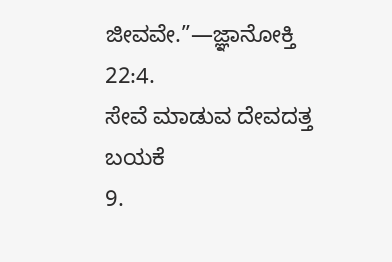ಜೀವವೇ.”—ಜ್ಞಾನೋಕ್ತಿ 22:4.
ಸೇವೆ ಮಾಡುವ ದೇವದತ್ತ ಬಯಕೆ
9.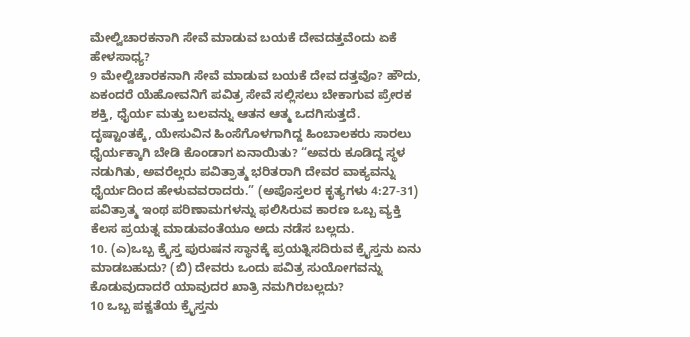ಮೇಲ್ವಿಚಾರಕನಾಗಿ ಸೇವೆ ಮಾಡುವ ಬಯಕೆ ದೇವದತ್ತವೆಂದು ಏಕೆ ಹೇಳಸಾಧ್ಯ?
9 ಮೇಲ್ವಿಚಾರಕನಾಗಿ ಸೇವೆ ಮಾಡುವ ಬಯಕೆ ದೇವ ದತ್ತವೊ? ಹೌದು, ಏಕಂದರೆ ಯೆಹೋವನಿಗೆ ಪವಿತ್ರ ಸೇವೆ ಸಲ್ಲಿಸಲು ಬೇಕಾಗುವ ಪ್ರೇರಕ ಶಕ್ತಿ, ಧೈರ್ಯ ಮತ್ತು ಬಲವನ್ನು ಆತನ ಆತ್ಮ ಒದಗಿಸುತ್ತದೆ. ದೃಷ್ಟಾಂತಕ್ಕೆ, ಯೇಸುವಿನ ಹಿಂಸೆಗೊಳಗಾಗಿದ್ದ ಹಿಂಬಾಲಕರು ಸಾರಲು ಧೈರ್ಯಕ್ಕಾಗಿ ಬೇಡಿ ಕೊಂಡಾಗ ಏನಾಯಿತು? “ಅವರು ಕೂಡಿದ್ದ ಸ್ಥಳ ನಡುಗಿತು, ಅವರೆಲ್ಲರು ಪವಿತ್ರಾತ್ಮ ಭರಿತರಾಗಿ ದೇವರ ವಾಕ್ಯವನ್ನು ಧೈರ್ಯದಿಂದ ಹೇಳುವವರಾದರು.” (ಅಪೊಸ್ತಲರ ಕೃತ್ಯಗಳು 4:27-31) ಪವಿತ್ರಾತ್ಮ ಇಂಥ ಪರಿಣಾಮಗಳನ್ನು ಫಲಿಸಿರುವ ಕಾರಣ ಒಬ್ಬ ವ್ಯಕ್ತಿ ಕೆಲಸ ಪ್ರಯತ್ನ ಮಾಡುವಂತೆಯೂ ಅದು ನಡೆಸ ಬಲ್ಲದು.
10. (ಎ)ಒಬ್ಬ ಕ್ರೈಸ್ತ ಪುರುಷನ ಸ್ಥಾನಕ್ಕೆ ಪ್ರಯತ್ನಿಸದಿರುವ ಕ್ರೈಸ್ತನು ಏನು ಮಾಡಬಹುದು? (ಬಿ) ದೇವರು ಒಂದು ಪವಿತ್ರ ಸುಯೋಗವನ್ನು ಕೊಡುವುದಾದರೆ ಯಾವುದರ ಖಾತ್ರಿ ನಮಗಿರಬಲ್ಲದು?
10 ಒಬ್ಬ ಪಕ್ವತೆಯ ಕ್ರೈಸ್ತನು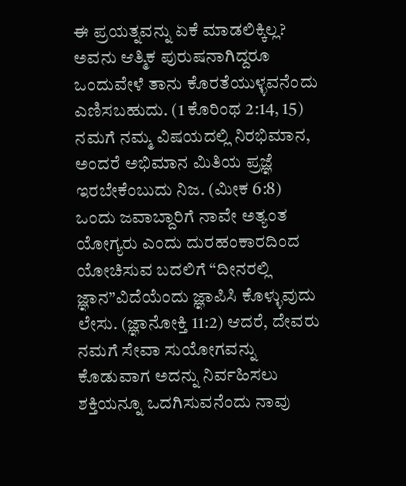ಈ ಪ್ರಯತ್ನವನ್ನು ಏಕೆ ಮಾಡಲಿಕ್ಕಿಲ್ಲ? ಅವನು ಆತ್ಮಿಕ ಪುರುಷನಾಗಿದ್ದರೂ ಒಂದುವೇಳೆ ತಾನು ಕೊರತೆಯುಳ್ಳವನೆಂದು ಎಣಿಸಬಹುದು. (1 ಕೊರಿಂಥ 2:14, 15) ನಮಗೆ ನಮ್ಮ ವಿಷಯದಲ್ಲಿ ನಿರಭಿಮಾನ, ಅಂದರೆ ಅಭಿಮಾನ ಮಿತಿಯ ಪ್ರಜ್ಞೆ ಇರಬೇಕೆಂಬುದು ನಿಜ. (ಮೀಕ 6:8) ಒಂದು ಜವಾಬ್ದಾರಿಗೆ ನಾವೇ ಅತ್ಯಂತ ಯೋಗ್ಯರು ಎಂದು ದುರಹಂಕಾರದಿಂದ ಯೋಚಿಸುವ ಬದಲಿಗೆ “ದೀನರಲ್ಲಿ ಜ್ಞಾನ”ವಿದೆಯೆಂದು ಜ್ಞಾಪಿಸಿ ಕೊಳ್ಳುವುದು ಲೇಸು. (ಜ್ಞಾನೋಕ್ತಿ 11:2) ಆದರೆ, ದೇವರು ನಮಗೆ ಸೇವಾ ಸುಯೋಗವನ್ನು ಕೊಡುವಾಗ ಅದನ್ನು ನಿರ್ವಹಿಸಲು ಶಕ್ತಿಯನ್ನೂ ಒದಗಿಸುವನೆಂದು ನಾವು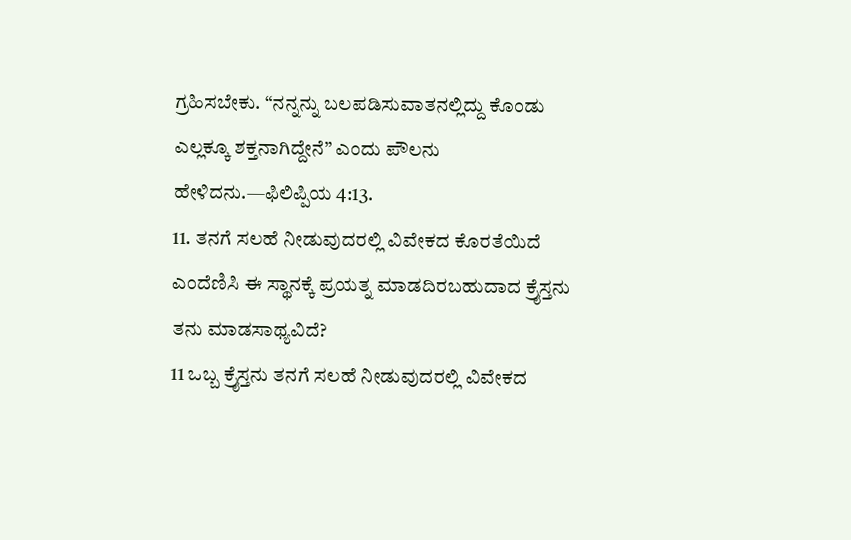ಗ್ರಹಿಸಬೇಕು. “ನನ್ನನ್ನು ಬಲಪಡಿಸುವಾತನಲ್ಲಿದ್ದು ಕೊಂಡು ಎಲ್ಲಕ್ಕೂ ಶಕ್ತನಾಗಿದ್ದೇನೆ” ಎಂದು ಪೌಲನು ಹೇಳಿದನು.—ಫಿಲಿಪ್ಪಿಯ 4:13.
11. ತನಗೆ ಸಲಹೆ ನೀಡುವುದರಲ್ಲಿ ವಿವೇಕದ ಕೊರತೆಯಿದೆ ಎಂದೆಣಿಸಿ ಈ ಸ್ಥಾನಕ್ಕೆ ಪ್ರಯತ್ನ ಮಾಡದಿರಬಹುದಾದ ಕ್ರೈಸ್ತನು ತನು ಮಾಡಸಾಥ್ಯವಿದೆ?
11 ಒಬ್ಬ ಕ್ರೈಸ್ತನು ತನಗೆ ಸಲಹೆ ನೀಡುವುದರಲ್ಲಿ ವಿವೇಕದ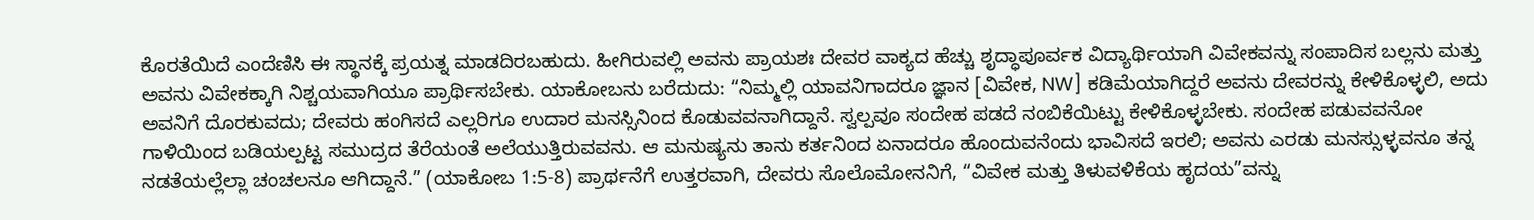ಕೊರತೆಯಿದೆ ಎಂದೆಣಿಸಿ ಈ ಸ್ಥಾನಕ್ಕೆ ಪ್ರಯತ್ನ ಮಾಡದಿರಬಹುದು. ಹೀಗಿರುವಲ್ಲಿ ಅವನು ಪ್ರಾಯಶಃ ದೇವರ ವಾಕ್ಯದ ಹೆಚ್ಚು ಶೃದ್ಧಾಪೂರ್ವಕ ವಿದ್ಯಾರ್ಥಿಯಾಗಿ ವಿವೇಕವನ್ನು ಸಂಪಾದಿಸ ಬಲ್ಲನು ಮತ್ತು ಅವನು ವಿವೇಕಕ್ಕಾಗಿ ನಿಶ್ಚಯವಾಗಿಯೂ ಪ್ರಾರ್ಥಿಸಬೇಕು. ಯಾಕೋಬನು ಬರೆದುದು: “ನಿಮ್ಮಲ್ಲಿ ಯಾವನಿಗಾದರೂ ಜ್ಞಾನ [ವಿವೇಕ, NW] ಕಡಿಮೆಯಾಗಿದ್ದರೆ ಅವನು ದೇವರನ್ನು ಕೇಳಿಕೊಳ್ಳಲಿ, ಅದು ಅವನಿಗೆ ದೊರಕುವದು; ದೇವರು ಹಂಗಿಸದೆ ಎಲ್ಲರಿಗೂ ಉದಾರ ಮನಸ್ಸಿನಿಂದ ಕೊಡುವವನಾಗಿದ್ದಾನೆ. ಸ್ವಲ್ಪವೂ ಸಂದೇಹ ಪಡದೆ ನಂಬಿಕೆಯಿಟ್ಟು ಕೇಳಿಕೊಳ್ಳಬೇಕು. ಸಂದೇಹ ಪಡುವವನೋ ಗಾಳಿಯಿಂದ ಬಡಿಯಲ್ಪಟ್ಟ ಸಮುದ್ರದ ತೆರೆಯಂತೆ ಅಲೆಯುತ್ತಿರುವವನು. ಆ ಮನುಷ್ಯನು ತಾನು ಕರ್ತನಿಂದ ಏನಾದರೂ ಹೊಂದುವನೆಂದು ಭಾವಿಸದೆ ಇರಲಿ; ಅವನು ಎರಡು ಮನಸ್ಸುಳ್ಳವನೂ ತನ್ನ ನಡತೆಯಲ್ಲೆಲ್ಲಾ ಚಂಚಲನೂ ಆಗಿದ್ದಾನೆ.” (ಯಾಕೋಬ 1:5-8) ಪ್ರಾರ್ಥನೆಗೆ ಉತ್ತರವಾಗಿ, ದೇವರು ಸೊಲೊಮೋನನಿಗೆ, “ವಿವೇಕ ಮತ್ತು ತಿಳುವಳಿಕೆಯ ಹೃದಯ”ವನ್ನು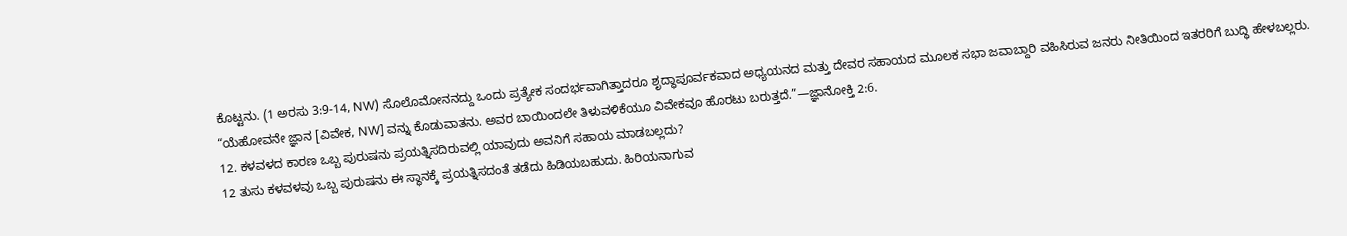ಕೊಟ್ಟನು. (1 ಅರಸು 3:9-14, NW) ಸೊಲೊಮೋನನದ್ದು ಒಂದು ಪ್ರತ್ಯೇಕ ಸಂದರ್ಭವಾಗಿತ್ತಾದರೂ ಶೃದ್ಧಾಪೂರ್ವಕವಾದ ಅಧ್ಯಯನದ ಮತ್ತು ದೇವರ ಸಹಾಯದ ಮೂಲಕ ಸಭಾ ಜವಾಬ್ದಾರಿ ವಹಿಸಿರುವ ಜನರು ನೀತಿಯಿಂದ ಇತರರಿಗೆ ಬುದ್ಧಿ ಹೇಳಬಲ್ಲರು. “ಯೆಹೋವನೇ ಜ್ಞಾನ [ವಿವೇಕ, NW] ವನ್ನು ಕೊಡುವಾತನು. ಅವರ ಬಾಯಿಂದಲೇ ತಿಳುವಳಿಕೆಯೂ ವಿವೇಕವೂ ಹೊರಟು ಬರುತ್ತದೆ.”—ಜ್ಞಾನೋಕ್ತಿ 2:6.
12. ಕಳವಳದ ಕಾರಣ ಒಬ್ಬ ಪುರುಷನು ಪ್ರಯತ್ನಿಸದಿರುವಲ್ಲಿ ಯಾವುದು ಅವನಿಗೆ ಸಹಾಯ ಮಾಡಬಲ್ಲದು?
12 ತುಸು ಕಳವಳವು ಒಬ್ಬ ಪುರುಷನು ಈ ಸ್ಥಾನಕ್ಕೆ ಪ್ರಯತ್ನಿಸದಂತೆ ತಡೆದು ಹಿಡಿಯಬಹುದು. ಹಿರಿಯನಾಗುವ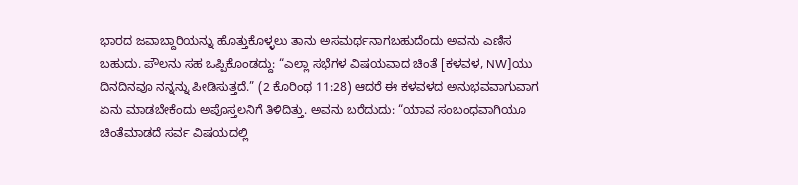ಭಾರದ ಜವಾಬ್ದಾರಿಯನ್ನು ಹೊತ್ತುಕೊಳ್ಳಲು ತಾನು ಅಸಮರ್ಥನಾಗಬಹುದೆಂದು ಅವನು ಎಣಿಸ ಬಹುದು. ಪೌಲನು ಸಹ ಒಪ್ಪಿಕೊಂಡದ್ದು: “ಎಲ್ಲಾ ಸಭೆಗಳ ವಿಷಯವಾದ ಚಿಂತೆ [ಕಳವಳ, NW]ಯು ದಿನದಿನವೂ ನನ್ನನ್ನು ಪೀಡಿಸುತ್ತದೆ.” (2 ಕೊರಿಂಥ 11:28) ಆದರೆ ಈ ಕಳವಳದ ಅನುಭವವಾಗುವಾಗ ಏನು ಮಾಡಬೇಕೆಂದು ಅಪೊಸ್ತಲನಿಗೆ ತಿಳಿದಿತ್ತು. ಅವನು ಬರೆದುದು: “ಯಾವ ಸಂಬಂಧವಾಗಿಯೂ ಚಿಂತೆಮಾಡದೆ ಸರ್ವ ವಿಷಯದಲ್ಲಿ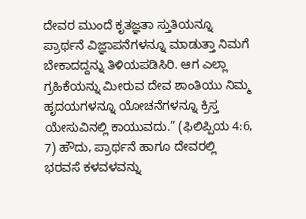ದೇವರ ಮುಂದೆ ಕೃತಜ್ಞತಾ ಸ್ತುತಿಯನ್ನೂ ಪ್ರಾರ್ಥನೆ ವಿಜ್ಞಾಪನೆಗಳನ್ನೂ ಮಾಡುತ್ತಾ ನಿಮಗೆ ಬೇಕಾದದ್ದನ್ನು ತಿಳಿಯಪಡಿಸಿರಿ. ಆಗ ಎಲ್ಲಾ ಗ್ರಹಿಕೆಯನ್ನು ಮೀರುವ ದೇವ ಶಾಂತಿಯು ನಿಮ್ಮ ಹೃದಯಗಳನ್ನೂ ಯೋಚನೆಗಳನ್ನೂ ಕ್ರಿಸ್ತ ಯೇಸುವಿನಲ್ಲಿ ಕಾಯುವದು.” (ಫಿಲಿಪ್ಪಿಯ 4:6, 7) ಹೌದು, ಪ್ರಾರ್ಥನೆ ಹಾಗೂ ದೇವರಲ್ಲಿ ಭರವಸೆ ಕಳವಳವನ್ನು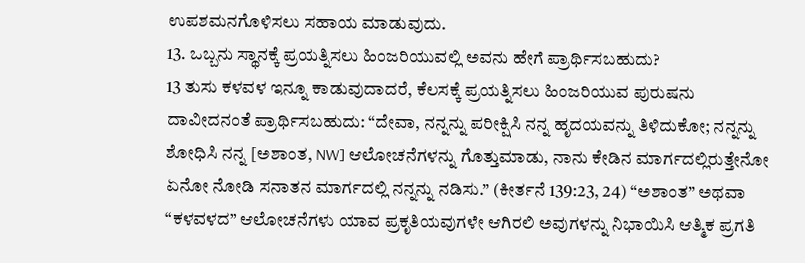ಉಪಶಮನಗೊಳಿಸಲು ಸಹಾಯ ಮಾಡುವುದು.
13. ಒಬ್ಬನು ಸ್ಥಾನಕ್ಕೆ ಪ್ರಯತ್ನಿಸಲು ಹಿಂಜರಿಯುವಲ್ಲಿ ಅವನು ಹೇಗೆ ಪ್ರಾರ್ಥಿಸಬಹುದು?
13 ತುಸು ಕಳವಳ ಇನ್ನೂ ಕಾಡುವುದಾದರೆ, ಕೆಲಸಕ್ಕೆ ಪ್ರಯತ್ನಿಸಲು ಹಿಂಜರಿಯುವ ಪುರುಷನು ದಾವೀದನಂತೆ ಪ್ರಾರ್ಥಿಸಬಹುದು: “ದೇವಾ, ನನ್ನನ್ನು ಪರೀಕ್ಷಿಸಿ ನನ್ನ ಹೃದಯವನ್ನು ತಿಳಿದುಕೋ; ನನ್ನನ್ನು ಶೋಧಿಸಿ ನನ್ನ [ಅಶಾಂತ, NW] ಆಲೋಚನೆಗಳನ್ನು ಗೊತ್ತುಮಾಡು, ನಾನು ಕೇಡಿನ ಮಾರ್ಗದಲ್ಲಿರುತ್ತೇನೋ ಏನೋ ನೋಡಿ ಸನಾತನ ಮಾರ್ಗದಲ್ಲಿ ನನ್ನನ್ನು ನಡಿಸು.” (ಕೀರ್ತನೆ 139:23, 24) “ಅಶಾಂತ” ಅಥವಾ “ಕಳವಳದ” ಆಲೋಚನೆಗಳು ಯಾವ ಪ್ರಕೃತಿಯವುಗಳೇ ಆಗಿರಲಿ ಅವುಗಳನ್ನು ನಿಭಾಯಿಸಿ ಆತ್ಮಿಕ ಪ್ರಗತಿ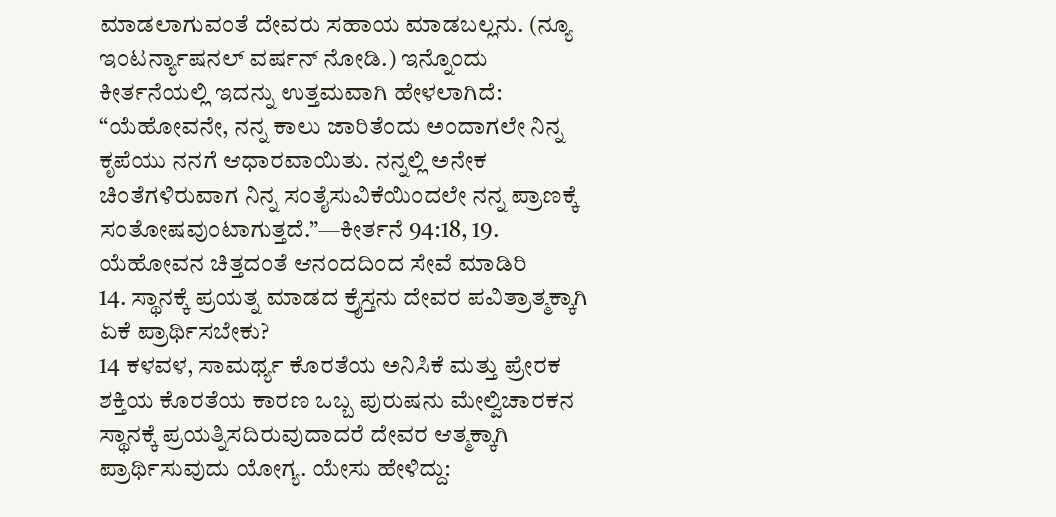ಮಾಡಲಾಗುವಂತೆ ದೇವರು ಸಹಾಯ ಮಾಡಬಲ್ಲನು. (ನ್ಯೂ ಇಂಟರ್ನ್ಯಾಷನಲ್ ವರ್ಷನ್ ನೋಡಿ.) ಇನ್ನೊಂದು ಕೀರ್ತನೆಯಲ್ಲಿ ಇದನ್ನು ಉತ್ತಮವಾಗಿ ಹೇಳಲಾಗಿದೆ: “ಯೆಹೋವನೇ, ನನ್ನ ಕಾಲು ಜಾರಿತೆಂದು ಅಂದಾಗಲೇ ನಿನ್ನ ಕೃಪೆಯು ನನಗೆ ಆಧಾರವಾಯಿತು. ನನ್ನಲ್ಲಿ ಅನೇಕ ಚಿಂತೆಗಳಿರುವಾಗ ನಿನ್ನ ಸಂತೈಸುವಿಕೆಯಿಂದಲೇ ನನ್ನ ಪ್ರಾಣಕ್ಕೆ ಸಂತೋಷವುಂಟಾಗುತ್ತದೆ.”—ಕೀರ್ತನೆ 94:18, 19.
ಯೆಹೋವನ ಚಿತ್ತದಂತೆ ಆನಂದದಿಂದ ಸೇವೆ ಮಾಡಿರಿ
14. ಸ್ಥಾನಕ್ಕೆ ಪ್ರಯತ್ನ ಮಾಡದ ಕ್ರೈಸ್ತನು ದೇವರ ಪವಿತ್ರಾತ್ಮಕ್ಕಾಗಿ ಏಕೆ ಪ್ರಾರ್ಥಿಸಬೇಕು?
14 ಕಳವಳ, ಸಾಮರ್ಥ್ಯ ಕೊರತೆಯ ಅನಿಸಿಕೆ ಮತ್ತು ಪ್ರೇರಕ ಶಕ್ತಿಯ ಕೊರತೆಯ ಕಾರಣ ಒಬ್ಬ ಪುರುಷನು ಮೇಲ್ವಿಚಾರಕನ ಸ್ಥಾನಕ್ಕೆ ಪ್ರಯತ್ನಿಸದಿರುವುದಾದರೆ ದೇವರ ಆತ್ಮಕ್ಕಾಗಿ ಪ್ರಾರ್ಥಿಸುವುದು ಯೋಗ್ಯ. ಯೇಸು ಹೇಳಿದ್ದು: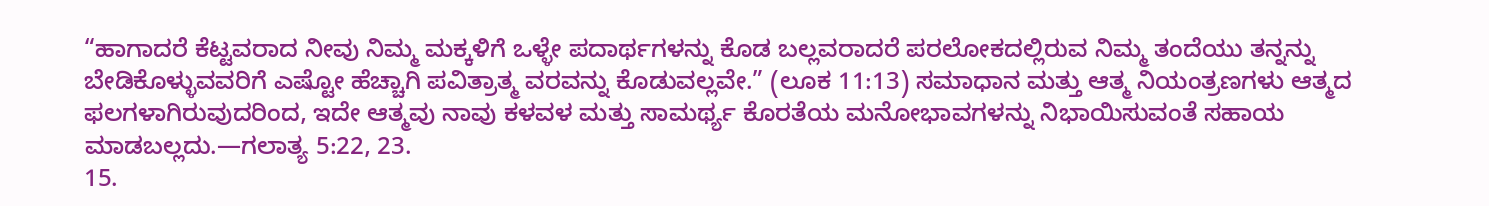“ಹಾಗಾದರೆ ಕೆಟ್ಟವರಾದ ನೀವು ನಿಮ್ಮ ಮಕ್ಕಳಿಗೆ ಒಳ್ಳೇ ಪದಾರ್ಥಗಳನ್ನು ಕೊಡ ಬಲ್ಲವರಾದರೆ ಪರಲೋಕದಲ್ಲಿರುವ ನಿಮ್ಮ ತಂದೆಯು ತನ್ನನ್ನು ಬೇಡಿಕೊಳ್ಳುವವರಿಗೆ ಎಷ್ಟೋ ಹೆಚ್ಚಾಗಿ ಪವಿತ್ರಾತ್ಮ ವರವನ್ನು ಕೊಡುವಲ್ಲವೇ.” (ಲೂಕ 11:13) ಸಮಾಧಾನ ಮತ್ತು ಆತ್ಮ ನಿಯಂತ್ರಣಗಳು ಆತ್ಮದ ಫಲಗಳಾಗಿರುವುದರಿಂದ, ಇದೇ ಆತ್ಮವು ನಾವು ಕಳವಳ ಮತ್ತು ಸಾಮರ್ಥ್ಯ ಕೊರತೆಯ ಮನೋಭಾವಗಳನ್ನು ನಿಭಾಯಿಸುವಂತೆ ಸಹಾಯ ಮಾಡಬಲ್ಲದು.—ಗಲಾತ್ಯ 5:22, 23.
15.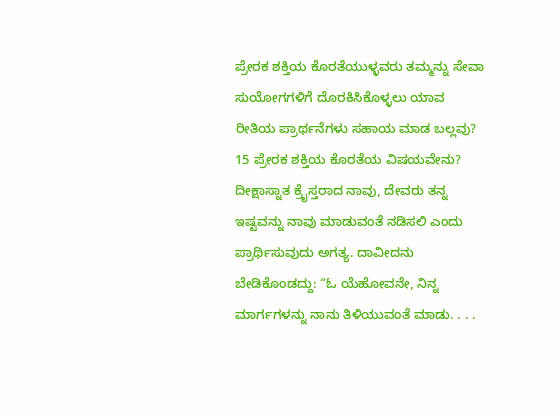ಪ್ರೇರಕ ಶಕ್ತಿಯ ಕೊರತೆಯುಳ್ಳವರು ತಮ್ಮನ್ನು ಸೇವಾ ಸುಯೋಗಗಳಿಗೆ ದೊರಕಿಸಿಕೊಳ್ಳಲು ಯಾವ ರೀತಿಯ ಪ್ರಾರ್ಥನೆಗಳು ಸಹಾಯ ಮಾಡ ಬಲ್ಲವು?
15 ಪ್ರೇರಕ ಶಕ್ತಿಯ ಕೊರತೆಯ ವಿಷಯವೇನು? ದೀಕ್ಷಾಸ್ನಾತ ಕ್ರೈಸ್ತರಾದ ನಾವು, ದೇವರು ತನ್ನ ಇಷ್ಟವನ್ನು ನಾವು ಮಾಡುವಂತೆ ನಡಿಸಲಿ ಎಂದು ಪ್ರಾರ್ಥಿಸುವುದು ಅಗತ್ಯ. ದಾವೀದನು ಬೇಡಿಕೊಂಡದ್ದು: “ಓ ಯೆಹೋವನೇ, ನಿನ್ನ ಮಾರ್ಗಗಳನ್ನು ನಾನು ತಿಳಿಯುವಂತೆ ಮಾಡು. . . .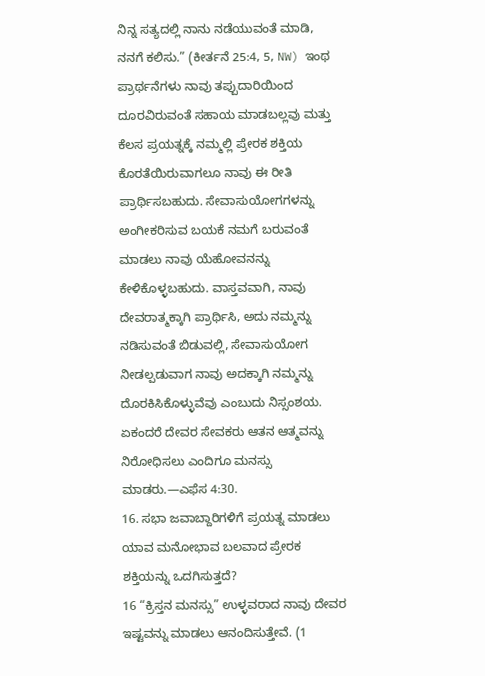ನಿನ್ನ ಸತ್ಯದಲ್ಲಿ ನಾನು ನಡೆಯುವಂತೆ ಮಾಡಿ, ನನಗೆ ಕಲಿಸು.” (ಕೀರ್ತನೆ 25:4, 5, NW) ಇಂಥ ಪ್ರಾರ್ಥನೆಗಳು ನಾವು ತಪ್ಪುದಾರಿಯಿಂದ ದೂರವಿರುವಂತೆ ಸಹಾಯ ಮಾಡಬಲ್ಲವು ಮತ್ತು ಕೆಲಸ ಪ್ರಯತ್ನಕ್ಕೆ ನಮ್ಮಲ್ಲಿ ಪ್ರೇರಕ ಶಕ್ತಿಯ ಕೊರತೆಯಿರುವಾಗಲೂ ನಾವು ಈ ರೀತಿ ಪ್ರಾರ್ಥಿಸಬಹುದು. ಸೇವಾಸುಯೋಗಗಳನ್ನು ಅಂಗೀಕರಿಸುವ ಬಯಕೆ ನಮಗೆ ಬರುವಂತೆ ಮಾಡಲು ನಾವು ಯೆಹೋವನನ್ನು ಕೇಳಿಕೊಳ್ಳಬಹುದು. ವಾಸ್ತವವಾಗಿ, ನಾವು ದೇವರಾತ್ಮಕ್ಕಾಗಿ ಪ್ರಾರ್ಥಿಸಿ, ಅದು ನಮ್ಮನ್ನು ನಡಿಸುವಂತೆ ಬಿಡುವಲ್ಲಿ, ಸೇವಾಸುಯೋಗ ನೀಡಲ್ಪಡುವಾಗ ನಾವು ಅದಕ್ಕಾಗಿ ನಮ್ಮನ್ನು ದೊರಕಿಸಿಕೊಳ್ಳುವೆವು ಎಂಬುದು ನಿಸ್ಸಂಶಯ. ಏಕಂದರೆ ದೇವರ ಸೇವಕರು ಆತನ ಆತ್ಮವನ್ನು ನಿರೋಧಿಸಲು ಎಂದಿಗೂ ಮನಸ್ಸು ಮಾಡರು.—ಎಫೆಸ 4:30.
16. ಸಭಾ ಜವಾಬ್ದಾರಿಗಳಿಗೆ ಪ್ರಯತ್ನ ಮಾಡಲು ಯಾವ ಮನೋಭಾವ ಬಲವಾದ ಪ್ರೇರಕ ಶಕ್ತಿಯನ್ನು ಒದಗಿಸುತ್ತದೆ?
16 “ಕ್ರಿಸ್ತನ ಮನಸ್ಸು” ಉಳ್ಳವರಾದ ನಾವು ದೇವರ ಇಷ್ಟವನ್ನು ಮಾಡಲು ಆನಂದಿಸುತ್ತೇವೆ. (1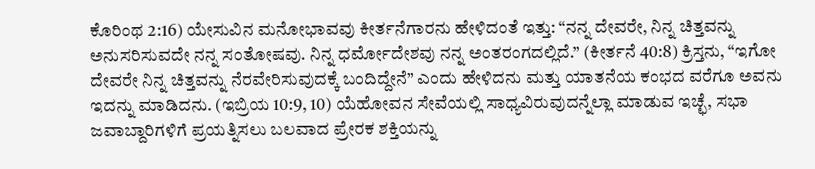ಕೊರಿಂಥ 2:16) ಯೇಸುವಿನ ಮನೋಭಾವವು ಕೀರ್ತನೆಗಾರನು ಹೇಳಿದಂತೆ ಇತ್ತು: “ನನ್ನ ದೇವರೇ, ನಿನ್ನ ಚಿತ್ತವನ್ನು ಅನುಸರಿಸುವದೇ ನನ್ನ ಸಂತೋಷವು. ನಿನ್ನ ಧರ್ಮೋದೇಶವು ನನ್ನ ಅಂತರಂಗದಲ್ಲಿದೆ.” (ಕೀರ್ತನೆ 40:8) ಕ್ರಿಸ್ತನು, “ಇಗೋ ದೇವರೇ ನಿನ್ನ ಚಿತ್ತವನ್ನು ನೆರವೇರಿಸುವುದಕ್ಕೆ ಬಂದಿದ್ದೇನೆ” ಎಂದು ಹೇಳಿದನು ಮತ್ತು ಯಾತನೆಯ ಕಂಭದ ವರೆಗೂ ಅವನು ಇದನ್ನು ಮಾಡಿದನು. (ಇಬ್ರಿಯ 10:9, 10) ಯೆಹೋವನ ಸೇವೆಯಲ್ಲಿ ಸಾಧ್ಯವಿರುವುದನ್ನೆಲ್ಲಾ ಮಾಡುವ ಇಚ್ಛೆ, ಸಭಾ ಜವಾಬ್ದಾರಿಗಳಿಗೆ ಪ್ರಯತ್ನಿಸಲು ಬಲವಾದ ಪ್ರೇರಕ ಶಕ್ತಿಯನ್ನು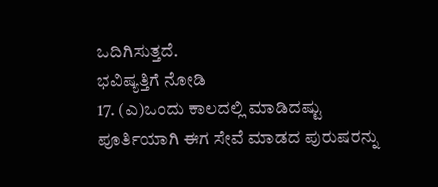ಒದಿಗಿಸುತ್ತದೆ.
ಭವಿಷ್ಯತ್ತಿಗೆ ನೋಡಿ
17. (ಎ)ಒಂದು ಕಾಲದಲ್ಲಿ ಮಾಡಿದಷ್ಟು ಪೂರ್ತಿಯಾಗಿ ಈಗ ಸೇವೆ ಮಾಡದ ಪುರುಷರನ್ನು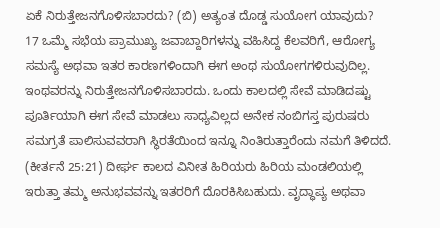ಏಕೆ ನಿರುತ್ತೇಜನಗೊಳಿಸಬಾರದು? (ಬಿ) ಅತ್ಯಂತ ದೊಡ್ಡ ಸುಯೋಗ ಯಾವುದು?
17 ಒಮ್ಮೆ ಸಭೆಯ ಪ್ರಾಮುಖ್ಯ ಜವಾಬ್ದಾರಿಗಳನ್ನು ವಹಿಸಿದ್ದ ಕೆಲವರಿಗೆ, ಆರೋಗ್ಯ ಸಮಸ್ಯೆ ಅಥವಾ ಇತರ ಕಾರಣಗಳಿಂದಾಗಿ ಈಗ ಅಂಥ ಸುಯೋಗಗಳಿರುವುದಿಲ್ಲ. ಇಂಥವರನ್ನು ನಿರುತ್ತೇಜನಗೊಳಿಸಬಾರದು. ಒಂದು ಕಾಲದಲ್ಲಿ ಸೇವೆ ಮಾಡಿದಷ್ಟು ಪೂರ್ತಿಯಾಗಿ ಈಗ ಸೇವೆ ಮಾಡಲು ಸಾಧ್ಯವಿಲ್ಲದ ಅನೇಕ ನಂಬಿಗಸ್ತ ಪುರುಷರು ಸಮಗ್ರತೆ ಪಾಲಿಸುವವರಾಗಿ ಸ್ಥಿರತೆಯಿಂದ ಇನ್ನೂ ನಿಂತಿರುತ್ತಾರೆಂದು ನಮಗೆ ತಿಳಿದದೆ. (ಕೀರ್ತನೆ 25:21) ದೀರ್ಘ ಕಾಲದ ವಿನೀತ ಹಿರಿಯರು ಹಿರಿಯ ಮಂಡಲಿಯಲ್ಲಿ ಇರುತ್ತಾ ತಮ್ಮ ಅನುಭವವನ್ನು ಇತರರಿಗೆ ದೊರಕಿಸಿಬಹುದು. ವೃದ್ಧಾಪ್ಯ ಅಥವಾ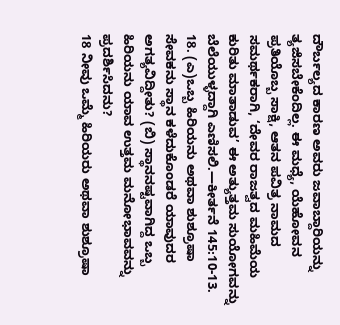ದೌರ್ಬಲ್ಯದ ಕಾರಣ ಅವರು ಜವಾಬ್ದಾರಿಯನ್ನು ತ್ಯಜಿಸಬೇಕೆಂದಿಲ್ಲ. ಈ ಮಧ್ಯೆ, ಯೆಹೋವನ ಪ್ರತಿಯೊಬ್ಬ ಸಾಕ್ಷಿ, ಆತನ ಪವಿತ್ರ ನಾಮದ ಸಮರ್ಥಕರಾಗಿ, ‘ದೇವರ ರಾಜತ್ವದ ಮಹಿಮೆಯ ಕುರಿತು ಮಾತಾಡುವ’ ಈ ಅತ್ಯುತ್ತಮ ಸುಯೋಗವನ್ನು ಬೆಲೆಯುಳ್ಳದ್ದಾಗಿ ಎಣಿಸಲಿ.—ಕೀರ್ತನೆ 145:10-13.
18. (ಎ)ಒಬ್ಬ ಹಿರಿಯನು ಅಥವಾ ಶುಶ್ರೂಷಾ ಸೇವಕನು ಸ್ಥಾನ ಕಳೆದುಕೊಂಡರೆ ಯಾವುದರ ಅಗತ್ಯವಿದ್ದೀತು? (ಬಿ) ಸ್ಥಾನನಷ್ಟವಾಗಿದ್ದ ಒಬ್ಬ ಹಿರಿಯನು ಯಾವ ಉತ್ತಮ ಮನೋಭಾವವನ್ನು ಪ್ರದರ್ಶಿಸಿದನು?
18 ನೀವು ಒಮ್ಮೆ ಹಿರಿಯರು ಅಥವಾ ಶುಶ್ರೂಷಾ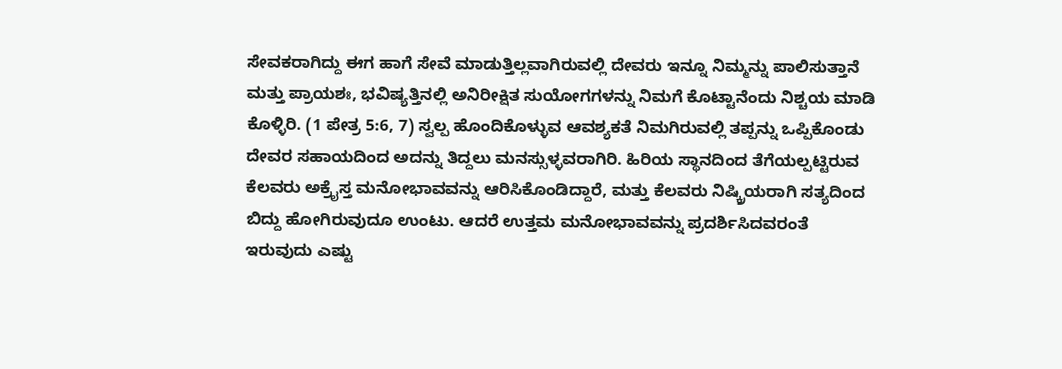ಸೇವಕರಾಗಿದ್ದು ಈಗ ಹಾಗೆ ಸೇವೆ ಮಾಡುತ್ತಿಲ್ಲವಾಗಿರುವಲ್ಲಿ ದೇವರು ಇನ್ನೂ ನಿಮ್ಮನ್ನು ಪಾಲಿಸುತ್ತಾನೆ ಮತ್ತು ಪ್ರಾಯಶಃ, ಭವಿಷ್ಯತ್ತಿನಲ್ಲಿ ಅನಿರೀಕ್ಷಿತ ಸುಯೋಗಗಳನ್ನು ನಿಮಗೆ ಕೊಟ್ಟಾನೆಂದು ನಿಶ್ಚಯ ಮಾಡಿ ಕೊಳ್ಳಿರಿ. (1 ಪೇತ್ರ 5:6, 7) ಸ್ವಲ್ಪ ಹೊಂದಿಕೊಳ್ಳುವ ಆವಶ್ಯಕತೆ ನಿಮಗಿರುವಲ್ಲಿ ತಪ್ಪನ್ನು ಒಪ್ಪಿಕೊಂಡು ದೇವರ ಸಹಾಯದಿಂದ ಅದನ್ನು ತಿದ್ದಲು ಮನಸ್ಸುಳ್ಳವರಾಗಿರಿ. ಹಿರಿಯ ಸ್ಥಾನದಿಂದ ತೆಗೆಯಲ್ಪಟ್ಟಿರುವ ಕೆಲವರು ಅಕ್ರೈಸ್ತ ಮನೋಭಾವವನ್ನು ಆರಿಸಿಕೊಂಡಿದ್ದಾರೆ, ಮತ್ತು ಕೆಲವರು ನಿಷ್ಕ್ರಿಯರಾಗಿ ಸತ್ಯದಿಂದ ಬಿದ್ದು ಹೋಗಿರುವುದೂ ಉಂಟು. ಆದರೆ ಉತ್ತಮ ಮನೋಭಾವವನ್ನು ಪ್ರದರ್ಶಿಸಿದವರಂತೆ ಇರುವುದು ಎಷ್ಟು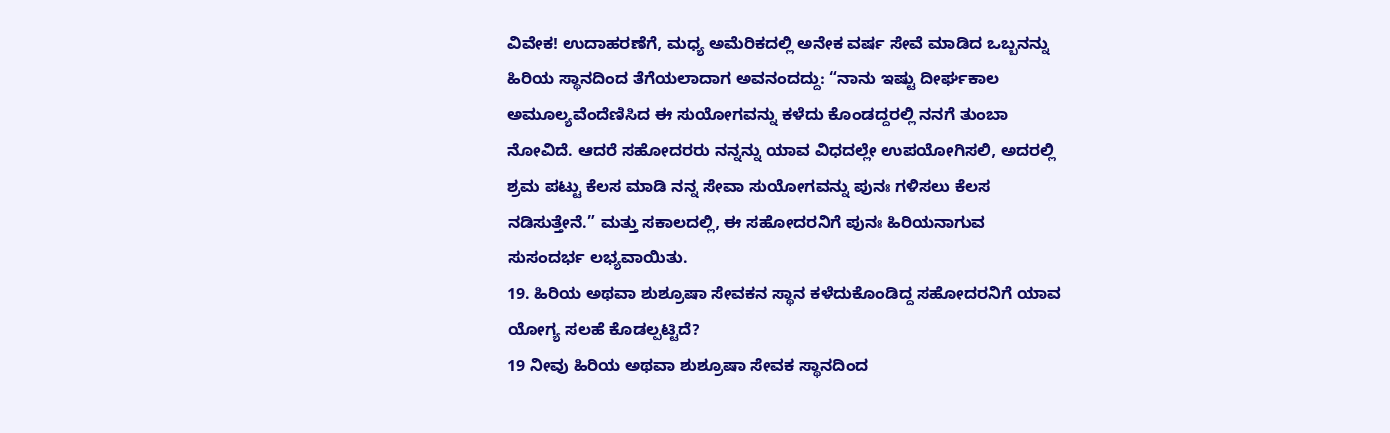ವಿವೇಕ! ಉದಾಹರಣೆಗೆ, ಮಧ್ಯ ಅಮೆರಿಕದಲ್ಲಿ ಅನೇಕ ವರ್ಷ ಸೇವೆ ಮಾಡಿದ ಒಬ್ಬನನ್ನು ಹಿರಿಯ ಸ್ಥಾನದಿಂದ ತೆಗೆಯಲಾದಾಗ ಅವನಂದದ್ದು: “ನಾನು ಇಷ್ಟು ದೀರ್ಘಕಾಲ ಅಮೂಲ್ಯವೆಂದೆಣಿಸಿದ ಈ ಸುಯೋಗವನ್ನು ಕಳೆದು ಕೊಂಡದ್ದರಲ್ಲಿ ನನಗೆ ತುಂಬಾ ನೋವಿದೆ. ಆದರೆ ಸಹೋದರರು ನನ್ನನ್ನು ಯಾವ ವಿಧದಲ್ಲೇ ಉಪಯೋಗಿಸಲಿ, ಅದರಲ್ಲಿ ಶ್ರಮ ಪಟ್ಟು ಕೆಲಸ ಮಾಡಿ ನನ್ನ ಸೇವಾ ಸುಯೋಗವನ್ನು ಪುನಃ ಗಳಿಸಲು ಕೆಲಸ ನಡಿಸುತ್ತೇನೆ.” ಮತ್ತು ಸಕಾಲದಲ್ಲಿ, ಈ ಸಹೋದರನಿಗೆ ಪುನಃ ಹಿರಿಯನಾಗುವ ಸುಸಂದರ್ಭ ಲಭ್ಯವಾಯಿತು.
19. ಹಿರಿಯ ಅಥವಾ ಶುಶ್ರೂಷಾ ಸೇವಕನ ಸ್ಥಾನ ಕಳೆದುಕೊಂಡಿದ್ದ ಸಹೋದರನಿಗೆ ಯಾವ ಯೋಗ್ಯ ಸಲಹೆ ಕೊಡಲ್ಪಟ್ಟಿದೆ?
19 ನೀವು ಹಿರಿಯ ಅಥವಾ ಶುಶ್ರೂಷಾ ಸೇವಕ ಸ್ಥಾನದಿಂದ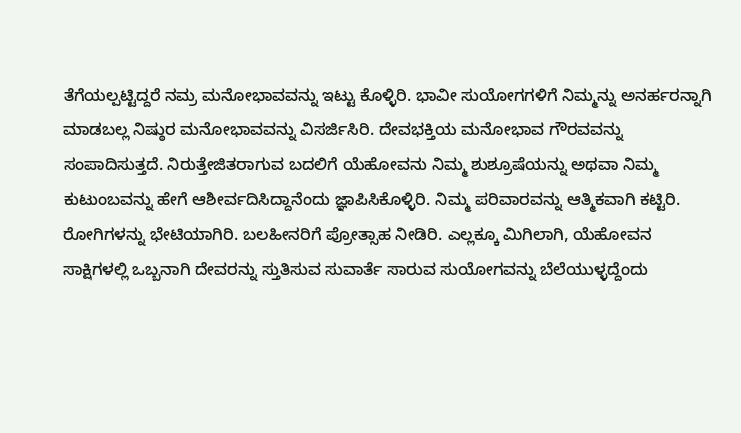ತೆಗೆಯಲ್ಪಟ್ಟಿದ್ದರೆ ನಮ್ರ ಮನೋಭಾವವನ್ನು ಇಟ್ಟು ಕೊಳ್ಳಿರಿ. ಭಾವೀ ಸುಯೋಗಗಳಿಗೆ ನಿಮ್ಮನ್ನು ಅನರ್ಹರನ್ನಾಗಿ ಮಾಡಬಲ್ಲ ನಿಷ್ಠುರ ಮನೋಭಾವವನ್ನು ವಿಸರ್ಜಿಸಿರಿ. ದೇವಭಕ್ತಿಯ ಮನೋಭಾವ ಗೌರವವನ್ನು ಸಂಪಾದಿಸುತ್ತದೆ. ನಿರುತ್ತೇಜಿತರಾಗುವ ಬದಲಿಗೆ ಯೆಹೋವನು ನಿಮ್ಮ ಶುಶ್ರೂಷೆಯನ್ನು ಅಥವಾ ನಿಮ್ಮ ಕುಟುಂಬವನ್ನು ಹೇಗೆ ಆಶೀರ್ವದಿಸಿದ್ದಾನೆಂದು ಜ್ಞಾಪಿಸಿಕೊಳ್ಳಿರಿ. ನಿಮ್ಮ ಪರಿವಾರವನ್ನು ಆತ್ಮಿಕವಾಗಿ ಕಟ್ಟಿರಿ. ರೋಗಿಗಳನ್ನು ಭೇಟಿಯಾಗಿರಿ. ಬಲಹೀನರಿಗೆ ಪ್ರೋತ್ಸಾಹ ನೀಡಿರಿ. ಎಲ್ಲಕ್ಕೂ ಮಿಗಿಲಾಗಿ, ಯೆಹೋವನ ಸಾಕ್ಷಿಗಳಲ್ಲಿ ಒಬ್ಬನಾಗಿ ದೇವರನ್ನು ಸ್ತುತಿಸುವ ಸುವಾರ್ತೆ ಸಾರುವ ಸುಯೋಗವನ್ನು ಬೆಲೆಯುಳ್ಳದ್ದೆಂದು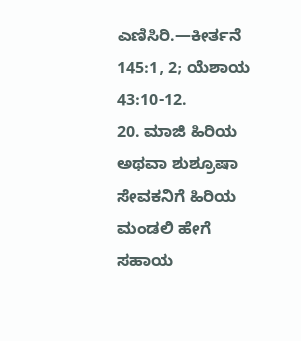ಎಣಿಸಿರಿ.—ಕೀರ್ತನೆ 145:1, 2; ಯೆಶಾಯ 43:10-12.
20. ಮಾಜಿ ಹಿರಿಯ ಅಥವಾ ಶುಶ್ರೂಷಾ ಸೇವಕನಿಗೆ ಹಿರಿಯ ಮಂಡಲಿ ಹೇಗೆ ಸಹಾಯ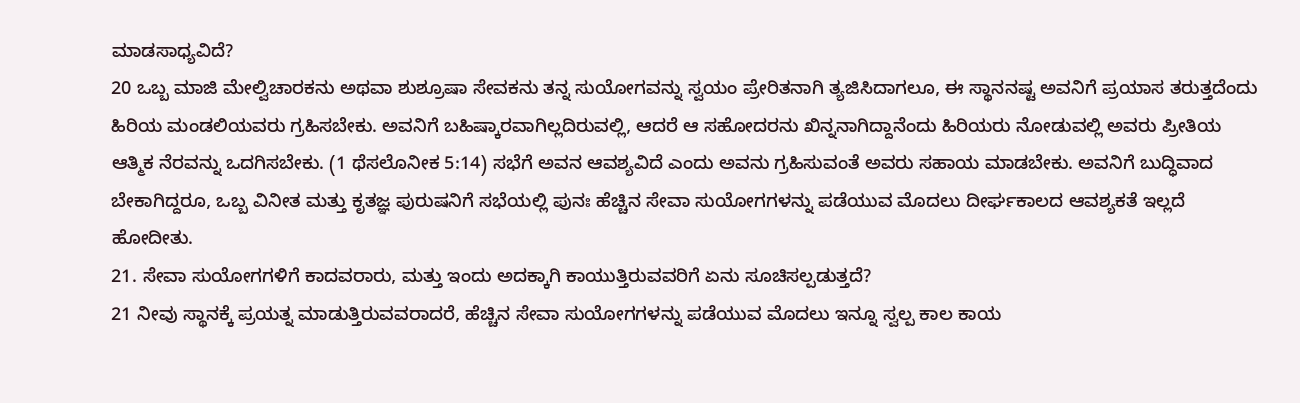ಮಾಡಸಾಧ್ಯವಿದೆ?
20 ಒಬ್ಬ ಮಾಜಿ ಮೇಲ್ವಿಚಾರಕನು ಅಥವಾ ಶುಶ್ರೂಷಾ ಸೇವಕನು ತನ್ನ ಸುಯೋಗವನ್ನು ಸ್ವಯಂ ಪ್ರೇರಿತನಾಗಿ ತ್ಯಜಿಸಿದಾಗಲೂ, ಈ ಸ್ಥಾನನಷ್ಟ ಅವನಿಗೆ ಪ್ರಯಾಸ ತರುತ್ತದೆಂದು ಹಿರಿಯ ಮಂಡಲಿಯವರು ಗ್ರಹಿಸಬೇಕು. ಅವನಿಗೆ ಬಹಿಷ್ಕಾರವಾಗಿಲ್ಲದಿರುವಲ್ಲಿ, ಆದರೆ ಆ ಸಹೋದರನು ಖಿನ್ನನಾಗಿದ್ದಾನೆಂದು ಹಿರಿಯರು ನೋಡುವಲ್ಲಿ ಅವರು ಪ್ರೀತಿಯ ಆತ್ಮಿಕ ನೆರವನ್ನು ಒದಗಿಸಬೇಕು. (1 ಥೆಸಲೊನೀಕ 5:14) ಸಭೆಗೆ ಅವನ ಆವಶ್ಯವಿದೆ ಎಂದು ಅವನು ಗ್ರಹಿಸುವಂತೆ ಅವರು ಸಹಾಯ ಮಾಡಬೇಕು. ಅವನಿಗೆ ಬುದ್ಧಿವಾದ ಬೇಕಾಗಿದ್ದರೂ, ಒಬ್ಬ ವಿನೀತ ಮತ್ತು ಕೃತಜ್ಞ ಪುರುಷನಿಗೆ ಸಭೆಯಲ್ಲಿ ಪುನಃ ಹೆಚ್ಚಿನ ಸೇವಾ ಸುಯೋಗಗಳನ್ನು ಪಡೆಯುವ ಮೊದಲು ದೀರ್ಘಕಾಲದ ಆವಶ್ಯಕತೆ ಇಲ್ಲದೆ ಹೋದೀತು.
21. ಸೇವಾ ಸುಯೋಗಗಳಿಗೆ ಕಾದವರಾರು, ಮತ್ತು ಇಂದು ಅದಕ್ಕಾಗಿ ಕಾಯುತ್ತಿರುವವರಿಗೆ ಏನು ಸೂಚಿಸಲ್ಪಡುತ್ತದೆ?
21 ನೀವು ಸ್ಥಾನಕ್ಕೆ ಪ್ರಯತ್ನ ಮಾಡುತ್ತಿರುವವರಾದರೆ, ಹೆಚ್ಚಿನ ಸೇವಾ ಸುಯೋಗಗಳನ್ನು ಪಡೆಯುವ ಮೊದಲು ಇನ್ನೂ ಸ್ವಲ್ಪ ಕಾಲ ಕಾಯ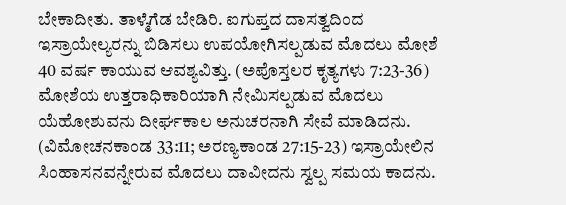ಬೇಕಾದೀತು. ತಾಳ್ಮೆಗೆಡ ಬೇಡಿರಿ. ಐಗುಪ್ತದ ದಾಸತ್ವದಿಂದ ಇಸ್ರಾಯೇಲ್ಯರನ್ನು ಬಿಡಿಸಲು ಉಪಯೋಗಿಸಲ್ಪಡುವ ಮೊದಲು ಮೋಶೆ 40 ವರ್ಷ ಕಾಯುವ ಆವಶ್ಯವಿತ್ತು. (ಅಪೊಸ್ತಲರ ಕೃತ್ಯಗಳು 7:23-36) ಮೋಶೆಯ ಉತ್ತರಾಧಿಕಾರಿಯಾಗಿ ನೇಮಿಸಲ್ಪಡುವ ಮೊದಲು ಯೆಹೋಶುವನು ದೀರ್ಘಕಾಲ ಅನುಚರನಾಗಿ ಸೇವೆ ಮಾಡಿದನು. (ವಿಮೋಚನಕಾಂಡ 33:11; ಅರಣ್ಯಕಾಂಡ 27:15-23) ಇಸ್ರಾಯೇಲಿನ ಸಿಂಹಾಸನವನ್ನೇರುವ ಮೊದಲು ದಾವೀದನು ಸ್ವಲ್ಪ ಸಮಯ ಕಾದನು.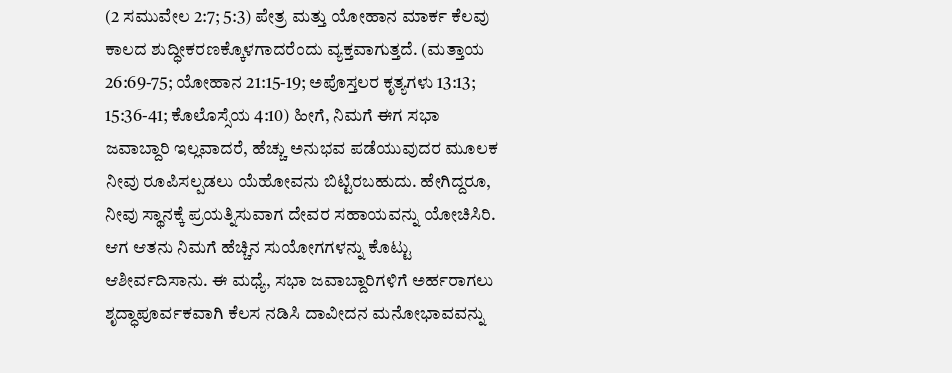(2 ಸಮುವೇಲ 2:7; 5:3) ಪೇತ್ರ ಮತ್ತು ಯೋಹಾನ ಮಾರ್ಕ ಕೆಲವು ಕಾಲದ ಶುದ್ಧೀಕರಣಕ್ಕೊಳಗಾದರೆಂದು ವ್ಯಕ್ತವಾಗುತ್ತದೆ. (ಮತ್ತಾಯ 26:69-75; ಯೋಹಾನ 21:15-19; ಅಪೊಸ್ತಲರ ಕೃತ್ಯಗಳು 13:13; 15:36-41; ಕೊಲೊಸ್ಸೆಯ 4:10) ಹೀಗೆ, ನಿಮಗೆ ಈಗ ಸಭಾ ಜವಾಬ್ದಾರಿ ಇಲ್ಲವಾದರೆ, ಹೆಚ್ಚು ಅನುಭವ ಪಡೆಯುವುದರ ಮೂಲಕ ನೀವು ರೂಪಿಸಲ್ಪಡಲು ಯೆಹೋವನು ಬಿಟ್ಟಿರಬಹುದು. ಹೇಗಿದ್ದರೂ, ನೀವು ಸ್ಥಾನಕ್ಕೆ ಪ್ರಯತ್ನಿಸುವಾಗ ದೇವರ ಸಹಾಯವನ್ನು ಯೋಚಿಸಿರಿ. ಆಗ ಆತನು ನಿಮಗೆ ಹೆಚ್ಚಿನ ಸುಯೋಗಗಳನ್ನು ಕೊಟ್ಟು ಆಶೀರ್ವದಿಸಾನು. ಈ ಮಧ್ಯೆ, ಸಭಾ ಜವಾಬ್ದಾರಿಗಳಿಗೆ ಅರ್ಹರಾಗಲು ಶೃದ್ಧಾಪೂರ್ವಕವಾಗಿ ಕೆಲಸ ನಡಿಸಿ ದಾವೀದನ ಮನೋಭಾವವನ್ನು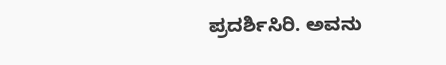ಪ್ರದರ್ಶಿಸಿರಿ. ಅವನು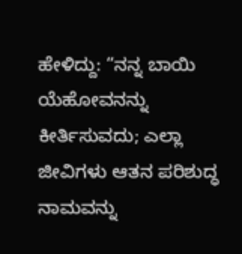ಹೇಳಿದ್ದು: “ನನ್ನ ಬಾಯಿ ಯೆಹೋವನನ್ನು ಕೀರ್ತಿಸುವದು; ಎಲ್ಲಾ ಜೀವಿಗಳು ಆತನ ಪರಿಶುದ್ಧ ನಾಮವನ್ನು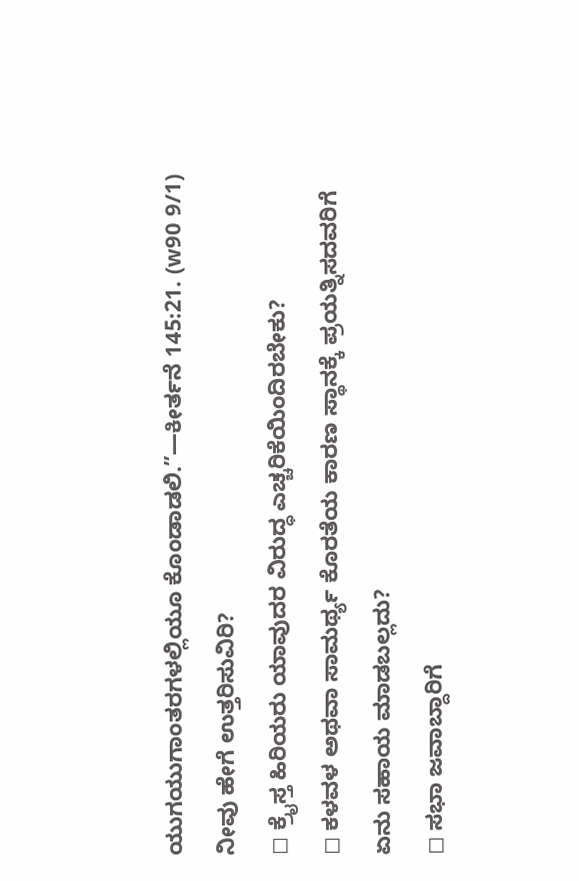ಯುಗಯುಗಾಂತರಗಳಲ್ಲಿಯೂ ಕೊಂಡಾಡಲಿ.”—ಕೀರ್ತನೆ 145:21. (w90 9/1)
ನೀವು ಹೇಗೆ ಉತ್ತರಿಸುವಿರಿ?
◻ ಕ್ರೈಸ್ತ ಹಿರಿಯರು ಯಾವುದರ ವಿರುದ್ಧ ಎಚ್ಚರಿಕೆಯಿಂದಿರಬೇಕು?
◻ ಕಳವಳ ಅಥವಾ ಸಾಮರ್ಥ್ಯ ಕೊರತೆಯ ಕಾರಣ ಸ್ಥಾನಕ್ಕೆ ಪ್ರಯತ್ನಿಸದವರಿಗೆ ಏನು ಸಹಾಯ ಮಾಡಬಲ್ಲದು?
◻ ಸಭಾ ಜವಾಬ್ದಾರಿಗೆ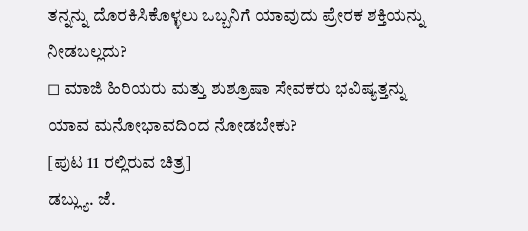ತನ್ನನ್ನು ದೊರಕಿಸಿಕೊಳ್ಳಲು ಒಬ್ಬನಿಗೆ ಯಾವುದು ಪ್ರೇರಕ ಶಕ್ತಿಯನ್ನು ನೀಡಬಲ್ಲದು?
◻ ಮಾಜಿ ಹಿರಿಯರು ಮತ್ತು ಶುಶ್ರೂಷಾ ಸೇವಕರು ಭವಿಷ್ಯತ್ತನ್ನು ಯಾವ ಮನೋಭಾವದಿಂದ ನೋಡಬೇಕು?
[ಪುಟ 11 ರಲ್ಲಿರುವ ಚಿತ್ರ]
ಡಬ್ಲ್ಯು. ಜೆ.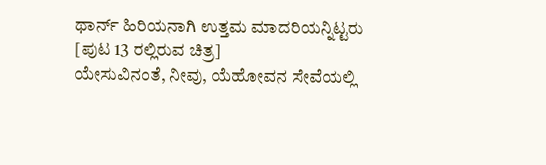ಥಾರ್ನ್ ಹಿರಿಯನಾಗಿ ಉತ್ತಮ ಮಾದರಿಯನ್ನಿಟ್ಟರು
[ಪುಟ 13 ರಲ್ಲಿರುವ ಚಿತ್ರ]
ಯೇಸುವಿನಂತೆ, ನೀವು, ಯೆಹೋವನ ಸೇವೆಯಲ್ಲಿ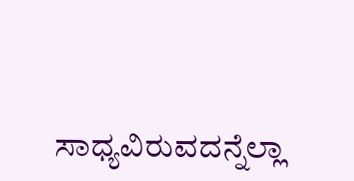ಸಾಧ್ಯವಿರುವದನ್ನೆಲ್ಲಾ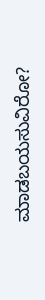ಮಾಡಬಯಸುವಿರೋ?